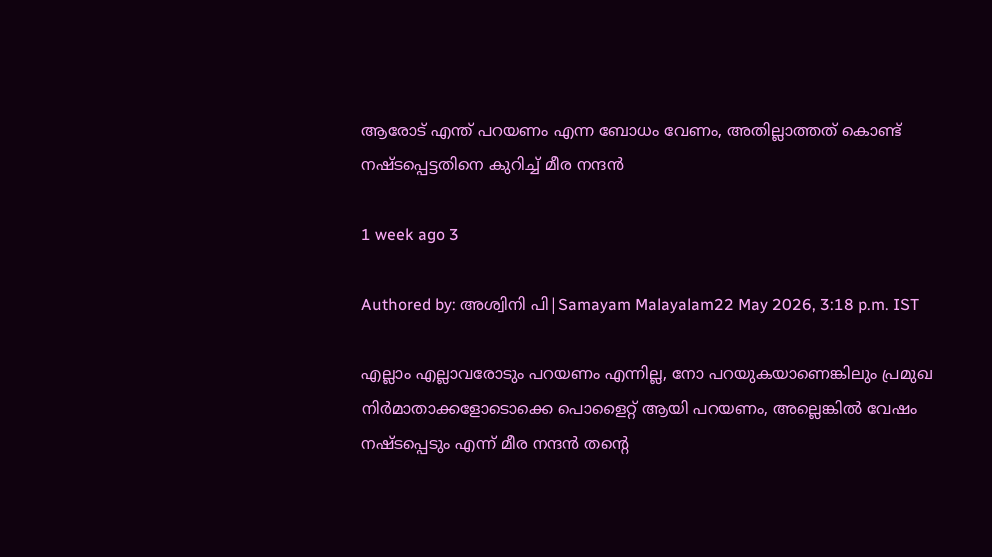ആരോട് എന്ത് പറയണം എന്ന ബോധം വേണം, അതില്ലാത്തത് കൊണ്ട് നഷ്ടപ്പെട്ടതിനെ കുറിച്ച് മീര നന്ദന്‍

1 week ago 3

Authored by: അശ്വിനി പി|Samayam Malayalam22 May 2026, 3:18 p.m. IST

എല്ലാം എല്ലാവരോടും പറയണം എന്നില്ല, നോ പറയുകയാണെങ്കിലും പ്രമുഖ നിര്‍മാതാക്കളോടൊക്കെ പൊളൈറ്റ് ആയി പറയണം, അല്ലെങ്കില്‍ വേഷം നഷ്ടപ്പെടും എന്ന് മീര നന്ദന്‍ തന്റെ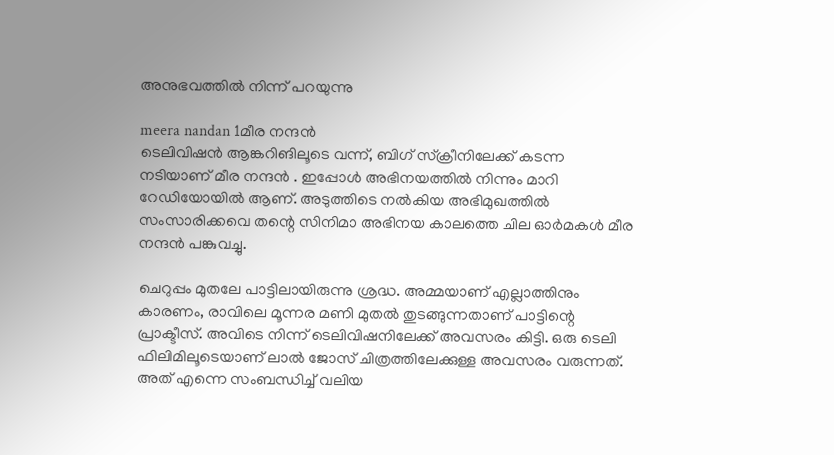അനുഭവത്തില്‍ നിന്ന് പറയുന്നു

meera nandan 1മീര നന്ദൻ
ടെലിവിഷന്‍ ആങ്കറിങിലൂടെ വന്ന്, ബിഗ് സ്‌ക്രീനിലേക്ക് കടന്ന നടിയാണ് മീര നന്ദന്‍ . ഇപ്പോള്‍ അഭിനയത്തില്‍ നിന്നും മാറി റേഡിയോയില്‍ ആണ്. അടുത്തിടെ നല്‍കിയ അഭിമുഖത്തില്‍ സംസാരിക്കവെ തന്റെ സിനിമാ അഭിനയ കാലത്തെ ചില ഓര്‍മകള്‍ മീര നന്ദന്‍ പങ്കുവച്ചു.

ചെറുപ്പം മുതലേ പാട്ടിലായിരുന്നു ശ്രദ്ധ. അമ്മയാണ് എല്ലാത്തിനും കാരണം, രാവിലെ മൂന്നര മണി മുതല്‍ തുടങ്ങുന്നതാണ് പാട്ടിന്റെ പ്രാക്ടീസ്. അവിടെ നിന്ന് ടെലിവിഷനിലേക്ക് അവസരം കിട്ടി. ഒരു ടെലി ഫിലിമിലൂടെയാണ് ലാല്‍ ജോസ് ചിത്രത്തിലേക്കുള്ള അവസരം വരുന്നത്. അത് എന്നെ സംബന്ധിച്ച് വലിയ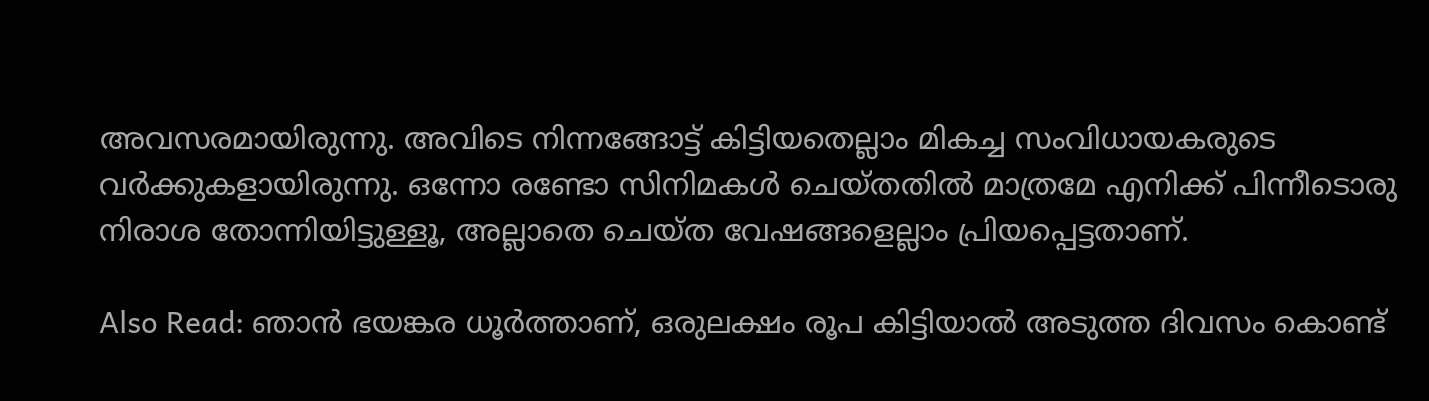അവസരമായിരുന്നു. അവിടെ നിന്നങ്ങോട്ട് കിട്ടിയതെല്ലാം മികച്ച സംവിധായകരുടെ വര്‍ക്കുകളായിരുന്നു. ഒന്നോ രണ്ടോ സിനിമകള്‍ ചെയ്തതില്‍ മാത്രമേ എനിക്ക് പിന്നീടൊരു നിരാശ തോന്നിയിട്ടുള്ളൂ, അല്ലാതെ ചെയ്ത വേഷങ്ങളെല്ലാം പ്രിയപ്പെട്ടതാണ്.

Also Read: ഞാന്‍ ഭയങ്കര ധൂര്‍ത്താണ്, ഒരുലക്ഷം രൂപ കിട്ടിയാല്‍ അടുത്ത ദിവസം കൊണ്ട്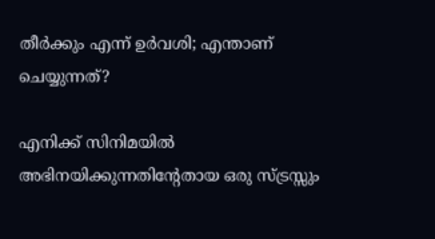തീര്‍ക്കും എന്ന് ഉര്‍വശി; എന്താണ് ചെയ്യുന്നത്?

എനിക്ക് സിനിമയില്‍ അഭിനയിക്കുന്നതിന്റേതായ ഒരു സ്ട്രസ്സും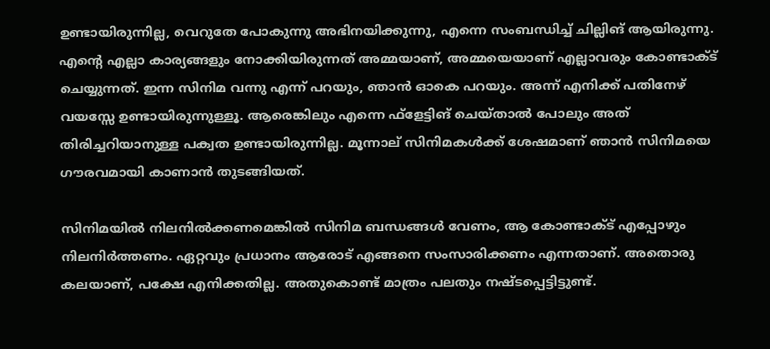ഉണ്ടായിരുന്നില്ല, വെറുതേ പോകുന്നു അഭിനയിക്കുന്നു, എന്നെ സംബന്ധിച്ച് ചില്ലിങ് ആയിരുന്നു. എന്റെ എല്ലാ കാര്യങ്ങളും നോക്കിയിരുന്നത് അമ്മയാണ്, അമ്മയെയാണ് എല്ലാവരും കോണ്ടാക്ട് ചെയ്യുന്നത്. ഇന്ന സിനിമ വന്നു എന്ന് പറയും, ഞാന്‍ ഓകെ പറയും. അന്ന് എനിക്ക് പതിനേഴ് വയസ്സേ ഉണ്ടായിരുന്നുള്ളൂ. ആരെങ്കിലും എന്നെ ഫ്‌ളേട്ടിങ് ചെയ്താല്‍ പോലും അത് തിരിച്ചറിയാനുള്ള പക്വത ഉണ്ടായിരുന്നില്ല. മൂന്നാല് സിനിമകള്‍ക്ക് ശേഷമാണ് ഞാന്‍ സിനിമയെ ഗൗരവമായി കാണാന്‍ തുടങ്ങിയത്.

സിനിമയില്‍ നിലനില്‍ക്കണമെങ്കില്‍ സിനിമ ബന്ധങ്ങള്‍ വേണം, ആ കോണ്ടാക്ട് എപ്പോഴും നിലനിര്‍ത്തണം. ഏറ്റവും പ്രധാനം ആരോട് എങ്ങനെ സംസാരിക്കണം എന്നതാണ്. അതൊരു കലയാണ്, പക്ഷേ എനിക്കതില്ല. അതുകൊണ്ട് മാത്രം പലതും നഷ്ടപ്പെട്ടിട്ടുണ്ട്.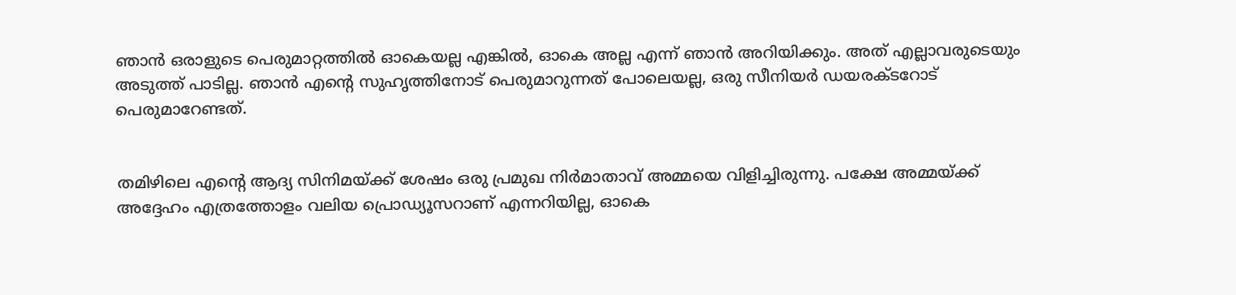ഞാന്‍ ഒരാളുടെ പെരുമാറ്റത്തില്‍ ഓകെയല്ല എങ്കില്‍, ഓകെ അല്ല എന്ന് ഞാന്‍ അറിയിക്കും. അത് എല്ലാവരുടെയും അടുത്ത് പാടില്ല. ഞാന്‍ എന്റെ സുഹൃത്തിനോട് പെരുമാറുന്നത് പോലെയല്ല, ഒരു സീനിയര്‍ ഡയരക്ടറോട് പെരുമാറേണ്ടത്.


തമിഴിലെ എന്റെ ആദ്യ സിനിമയ്ക്ക് ശേഷം ഒരു പ്രമുഖ നിര്‍മാതാവ് അമ്മയെ വിളിച്ചിരുന്നു. പക്ഷേ അമ്മയ്ക്ക് അദ്ദേഹം എത്രത്തോളം വലിയ പ്രൊഡ്യൂസറാണ് എന്നറിയില്ല, ഓകെ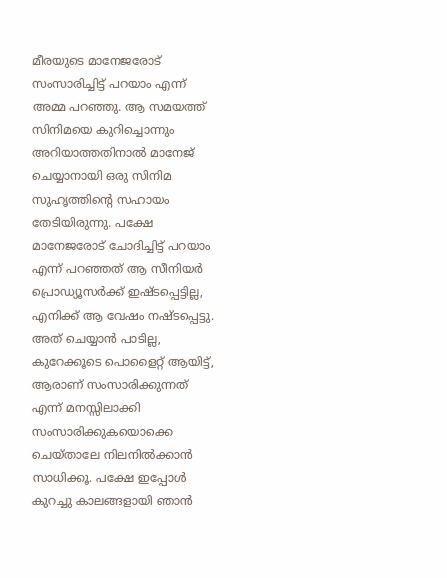മീരയുടെ മാനേജരോട് സംസാരിച്ചിട്ട് പറയാം എന്ന് അമ്മ പറഞ്ഞു. ആ സമയത്ത് സിനിമയെ കുറിച്ചൊന്നും അറിയാത്തതിനാല്‍ മാനേജ് ചെയ്യാനായി ഒരു സിനിമ സുഹൃത്തിന്റെ സഹായം തേടിയിരുന്നു. പക്ഷേ മാനേജരോട് ചോദിച്ചിട്ട് പറയാം എന്ന് പറഞ്ഞത് ആ സീനിയര്‍ പ്രൊഡ്യൂസര്‍ക്ക് ഇഷ്ടപ്പെട്ടില്ല, എനിക്ക് ആ വേഷം നഷ്ടപ്പെട്ടു. അത് ചെയ്യാന്‍ പാടില്ല, കുറേക്കൂടെ പൊളൈറ്റ് ആയിട്ട്, ആരാണ് സംസാരിക്കുന്നത് എന്ന് മനസ്സിലാക്കി സംസാരിക്കുകയൊക്കെ ചെയ്താലേ നിലനില്‍ക്കാന്‍ സാധിക്കൂ. പക്ഷേ ഇപ്പോള്‍ കുറച്ചു കാലങ്ങളായി ഞാന്‍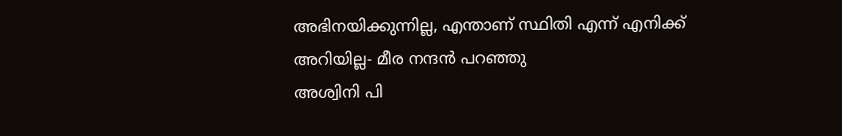അഭിനയിക്കുന്നില്ല, എന്താണ് സ്ഥിതി എന്ന് എനിക്ക് അറിയില്ല- മീര നന്ദന്‍ പറഞ്ഞു
അശ്വിനി പി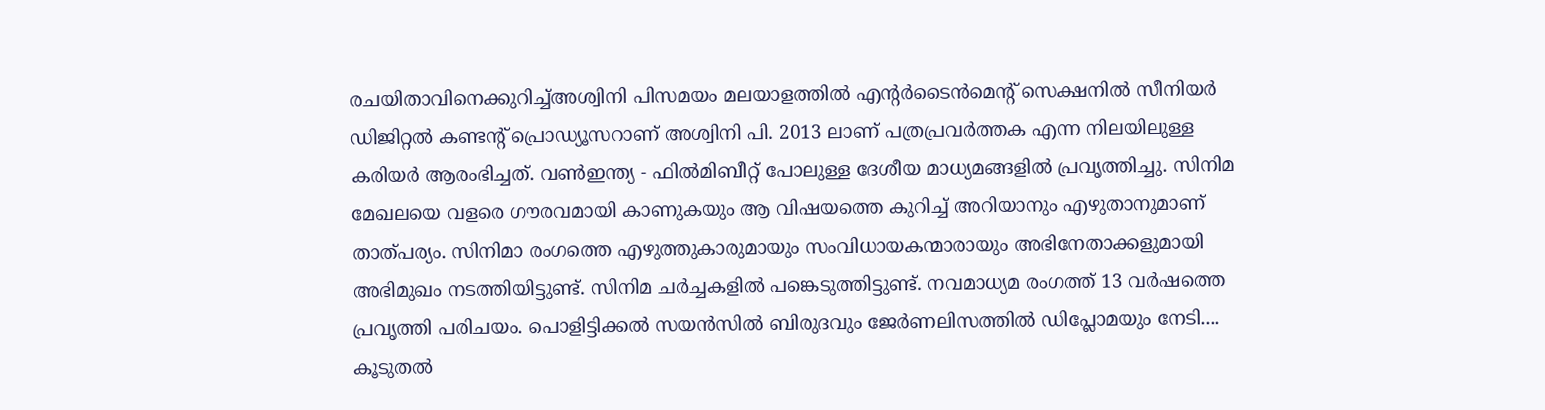രചയിതാവിനെക്കുറിച്ച്അശ്വിനി പിസമയം മലയാളത്തില്‍ എന്റര്‍ടൈന്‍മെന്റ് സെക്ഷനില്‍ സീനിയർ ഡിജിറ്റൽ കണ്ടൻ്റ് പ്രൊഡ്യൂസറാണ് അശ്വിനി പി. 2013 ലാണ് പത്രപ്രവർത്തക എന്ന നിലയിലുള്ള കരിയർ ആരംഭിച്ചത്. വൺഇന്ത്യ - ഫിൽമിബീറ്റ് പോലുള്ള ദേശീയ മാധ്യമങ്ങളിൽ പ്രവ‍ൃത്തിച്ചു. സിനിമ മേഖലയെ വളരെ ഗൗരവമായി കാണുകയും ആ വിഷയത്തെ കുറിച്ച് അറിയാനും എഴുതാനുമാണ് താത്പര്യം. സിനിമാ രംഗത്തെ എഴുത്തുകാരുമായും സംവിധായകന്മാരായും അഭിനേതാക്കളുമായി അഭിമുഖം നടത്തിയിട്ടുണ്ട്. സിനിമ ചർച്ചകളിൽ പങ്കെടുത്തിട്ടുണ്ട്. നവമാധ്യമ രംഗത്ത് 13 വര്‍ഷത്തെ പ്രവൃത്തി പരിചയം. പൊളിട്ടിക്കല്‍ സയന്‍സില്‍ ബിരുദവും ജേര്‍ണലിസത്തില്‍ ഡിപ്ലോമയും നേടി.... കൂടുതൽ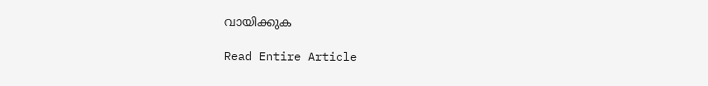വായിക്കുക

Read Entire Article